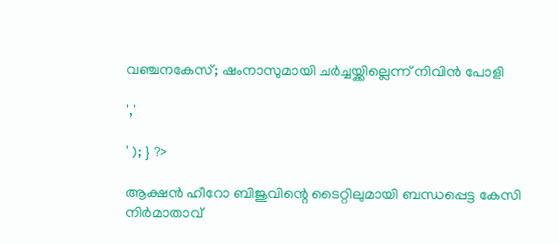വഞ്ചനകേസ്; ഷംനാസുമായി ചര്‍ച്ചയ്ക്കില്ലെന്ന് നിവിൻ പോളി

','

' ); } ?>

ആക്ഷന്‍ ഹീറോ ബിജുവിന്റെ ടൈറ്റിലുമായി ബന്ധപ്പെട്ട കേസി നിര്‍മാതാവ്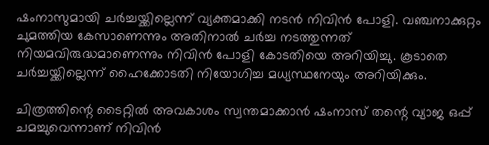ഷംനാസുമായി ചര്‍ച്ചയ്ക്കില്ലെന്ന് വ്യക്തമാക്കി നടൻ നിവിൻ പോളി. വഞ്ചനാക്കുറ്റം ചുമത്തിയ കേസാണെന്നും അതിനാല്‍ ചര്‍ച്ച നടത്തുന്നത് നിയമവിരുദ്ധമാണെന്നും നിവിൻ പോളി കോടതിയെ അറിയിച്ചു. കൂടാതെ ചര്‍ച്ചയ്ക്കില്ലെന്ന് ഹൈക്കോടതി നിയോഗിച്ച മധ്യസ്ഥനേയും അറിയിക്കും.

ചിത്രത്തിന്റെ ടൈറ്റില്‍ അവകാശം സ്വന്തമാക്കാന്‍ ഷംനാസ് തന്റെ വ്യാജ ഒപ്പ് ചമച്ചുവെന്നാണ് നിവിന്‍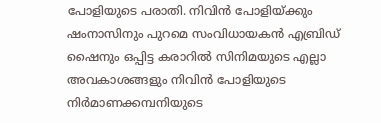പോളിയുടെ പരാതി. നിവിന്‍ പോളിയ്ക്കും ഷംനാസിനും പുറമെ സംവിധായകന്‍ എബ്രിഡ് ഷൈനും ഒപ്പിട്ട കരാറില്‍ സിനിമയുടെ എല്ലാ അവകാശങ്ങളും നിവിന്‍ പോളിയുടെ നിര്‍മാണക്കമ്പനിയുടെ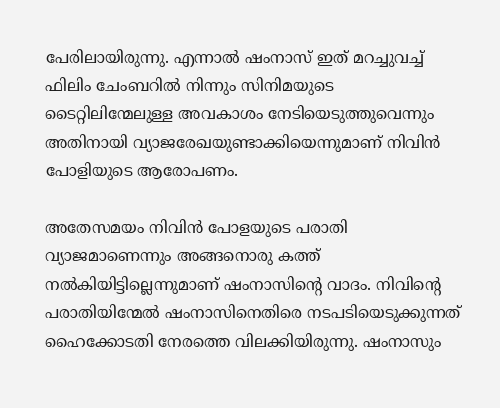പേരിലായിരുന്നു. എന്നാല്‍ ഷംനാസ് ഇത് മറച്ചുവച്ച് ഫിലിം ചേംബറില്‍ നിന്നും സിനിമയുടെ ടൈറ്റിലിന്മേലുള്ള അവകാശം നേടിയെടുത്തുവെന്നും അതിനായി വ്യാജരേഖയുണ്ടാക്കിയെന്നുമാണ് നിവിൻ പോളിയുടെ ആരോപണം.

അതേസമയം നിവിന്‍ പോളയുടെ പരാതി വ്യാജമാണെന്നും അങ്ങനൊരു കത്ത് നല്‍കിയിട്ടില്ലെന്നുമാണ് ഷംനാസിന്റെ വാദം. നിവിന്റെ പരാതിയിന്മേല്‍ ഷംനാസിനെതിരെ നടപടിയെടുക്കുന്നത് ഹൈക്കോടതി നേരത്തെ വിലക്കിയിരുന്നു. ഷംനാസും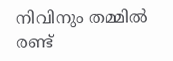നിവിനും തമ്മില്‍ രണ്ട്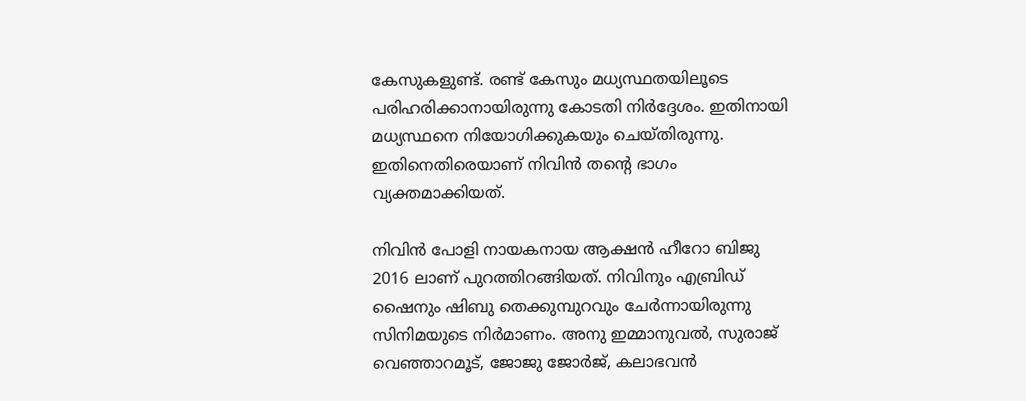കേസുകളുണ്ട്. രണ്ട് കേസും മധ്യസ്ഥതയിലൂടെ പരിഹരിക്കാനായിരുന്നു കോടതി നിര്‍ദ്ദേശം. ഇതിനായി മധ്യസ്ഥനെ നിയോഗിക്കുകയും ചെയ്തിരുന്നു. ഇതിനെതിരെയാണ് നിവിൻ തന്റെ ഭാഗം വ്യക്തമാക്കിയത്.

നിവിന്‍ പോളി നായകനായ ആക്ഷന്‍ ഹീറോ ബിജു 2016 ലാണ് പുറത്തിറങ്ങിയത്. നിവിനും എബ്രിഡ് ഷൈനും ഷിബു തെക്കുമ്പുറവും ചേര്‍ന്നായിരുന്നു സിനിമയുടെ നിര്‍മാണം. അനു ഇമ്മാനുവല്‍, സുരാജ് വെഞ്ഞാറമൂട്, ജോജു ജോര്‍ജ്, കലാഭവന്‍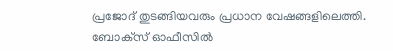പ്രജോദ് തുടങ്ങിയവരും പ്രധാന വേഷങ്ങളിലെത്തി. ബോക്‌സ് ഓഫീസില്‍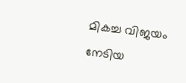മികച്ച വിജയം നേടിയ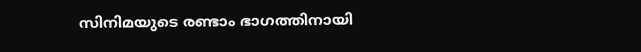സിനിമയുടെ രണ്ടാം ഭാഗത്തിനായി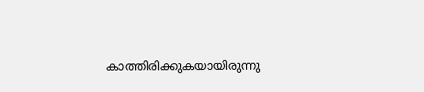കാത്തിരിക്കുകയായിരുന്നു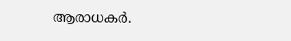ആരാധകര്‍.